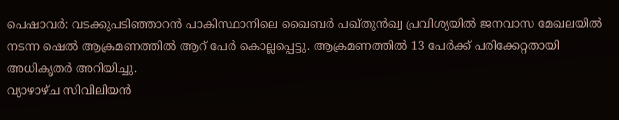പെഷാവർ: വടക്കുപടിഞ്ഞാറൻ പാകിസ്ഥാനിലെ ഖൈബർ പഖ്തുൻഖ്വ പ്രവിശ്യയിൽ ജനവാസ മേഖലയിൽ നടന്ന ഷെൽ ആക്രമണത്തിൽ ആറ് പേർ കൊല്ലപ്പെട്ടു. ആക്രമണത്തിൽ 13 പേർക്ക് പരിക്കേറ്റതായി അധികൃതർ അറിയിച്ചു.
വ്യാഴാഴ്ച സിവിലിയൻ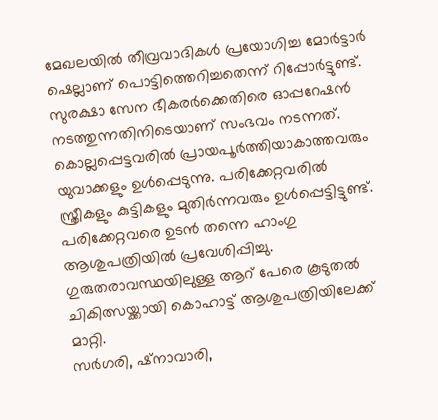മേഖലയിൽ തീവ്രവാദികൾ പ്രയോഗിച്ച മോർട്ടാർ ഷെല്ലാണ് പൊട്ടിത്തെറിച്ചതെന്ന് റിപ്പോർട്ടുണ്ട്. സുരക്ഷാ സേന ഭീകരർക്കെതിരെ ഓപ്പറേഷൻ നടത്തുന്നതിനിടെയാണ് സംഭവം നടന്നത്.
കൊല്ലപ്പെട്ടവരിൽ പ്രായപൂർത്തിയാകാത്തവരും യുവാക്കളും ഉൾപ്പെടുന്നു. പരിക്കേറ്റവരിൽ സ്ത്രീകളും കുട്ടികളും മുതിർന്നവരും ഉൾപ്പെട്ടിട്ടുണ്ട്. പരിക്കേറ്റവരെ ഉടൻ തന്നെ ഹാംഗു ആശുപത്രിയിൽ പ്രവേശിപ്പിച്ചു. ഗുരുതരാവസ്ഥയിലുള്ള ആറ് പേരെ കൂടുതൽ ചികിത്സയ്ക്കായി കൊഹാട്ട് ആശുപത്രിയിലേക്ക് മാറ്റി.
സർഗരി, ഷ്നാവാരി,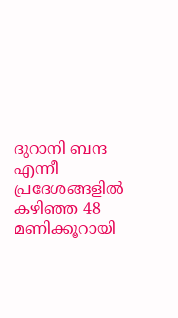ദുറാനി ബന്ദ എന്നീ പ്രദേശങ്ങളിൽ കഴിഞ്ഞ 48 മണിക്കൂറായി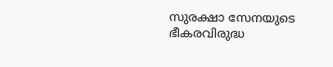സുരക്ഷാ സേനയുടെ ഭീകരവിരുദ്ധ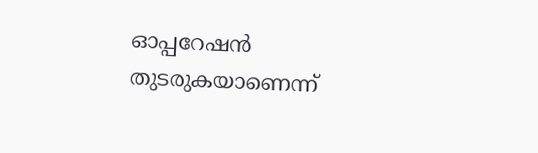ഓപ്പറേഷൻ തുടരുകയാണെന്ന്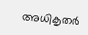അധികൃതർ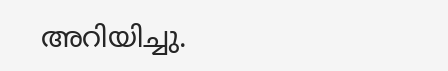അറിയിച്ചു.